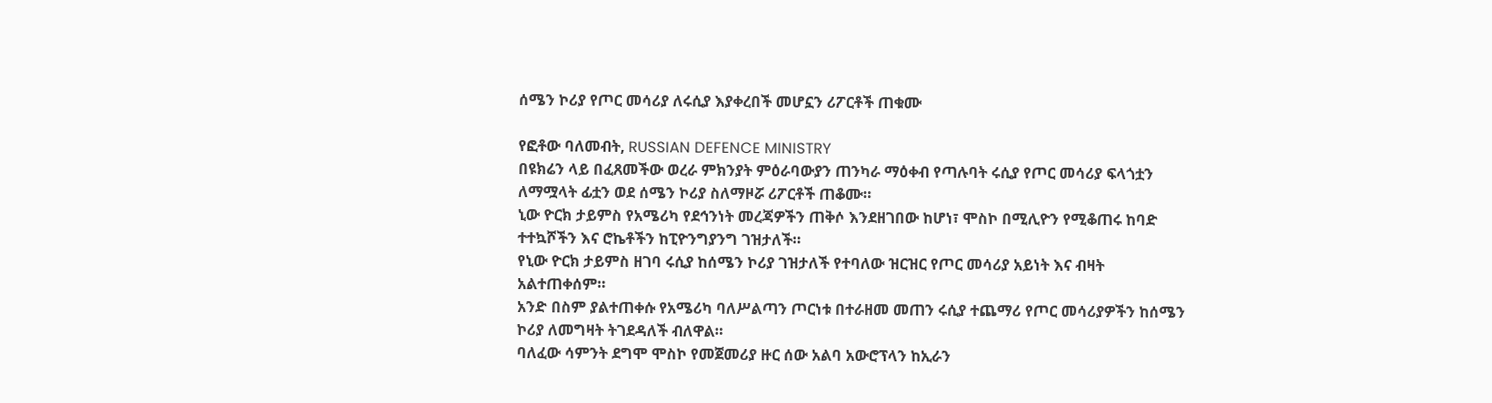ሰሜን ኮሪያ የጦር መሳሪያ ለሩሲያ እያቀረበች መሆኗን ሪፖርቶች ጠቁሙ

የፎቶው ባለመብት, RUSSIAN DEFENCE MINISTRY
በዩክሬን ላይ በፈጸመችው ወረራ ምክንያት ምዕራባውያን ጠንካራ ማዕቀብ የጣሉባት ሩሲያ የጦር መሳሪያ ፍላጎቷን ለማሟላት ፊቷን ወደ ሰሜን ኮሪያ ስለማዞሯ ሪፖርቶች ጠቆሙ።
ኒው ዮርክ ታይምስ የአሜሪካ የደኅንነት መረጃዎችን ጠቅሶ እንደዘገበው ከሆነ፣ ሞስኮ በሚሊዮን የሚቆጠሩ ከባድ ተተኳሾችን እና ሮኬቶችን ከፒዮንግያንግ ገዝታለች።
የኒው ዮርክ ታይምስ ዘገባ ሩሲያ ከሰሜን ኮሪያ ገዝታለች የተባለው ዝርዝር የጦር መሳሪያ አይነት እና ብዛት አልተጠቀሰም።
አንድ በስም ያልተጠቀሱ የአሜሪካ ባለሥልጣን ጦርነቱ በተራዘመ መጠን ሩሲያ ተጨማሪ የጦር መሳሪያዎችን ከሰሜን ኮሪያ ለመግዛት ትገደዳለች ብለዋል።
ባለፈው ሳምንት ደግሞ ሞስኮ የመጀመሪያ ዙር ሰው አልባ አውሮፕላን ከኢራን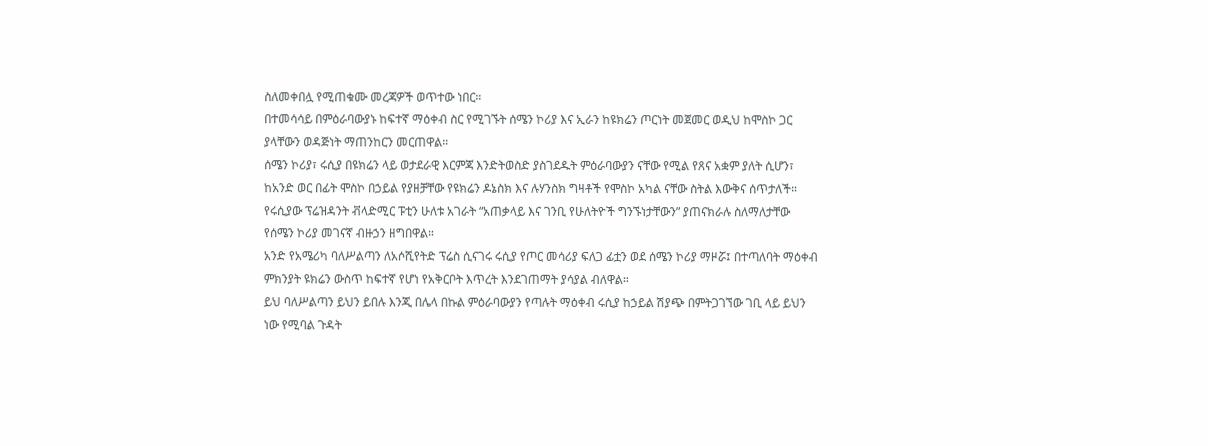ስለመቀበሏ የሚጠቁሙ መረጃዎች ወጥተው ነበር።
በተመሳሳይ በምዕራባውያኑ ከፍተኛ ማዕቀብ ስር የሚገኙት ሰሜን ኮሪያ እና ኢራን ከዩክሬን ጦርነት መጀመር ወዲህ ከሞስኮ ጋር ያላቸውን ወዳጅነት ማጠንከርን መርጠዋል።
ሰሜን ኮሪያ፣ ሩሲያ በዩክሬን ላይ ወታደራዊ እርምጃ እንድትወስድ ያስገደዱት ምዕራባውያን ናቸው የሚል የጸና አቋም ያለት ሲሆን፣ ከአንድ ወር በፊት ሞስኮ በኃይል የያዘቻቸው የዩክሬን ዶኔስክ እና ሉሃንስክ ግዛቶች የሞስኮ አካል ናቸው ስትል እውቅና ሰጥታለች።
የሩሲያው ፕሬዝዳንት ቭላድሚር ፑቲን ሁለቱ አገራት “አጠቃላይ እና ገንቢ የሁለትዮች ግንኙነታቸውን” ያጠናክራሉ ስለማለታቸው የሰሜን ኮሪያ መገናኛ ብዙኃን ዘግበዋል።
አንድ የአሜሪካ ባለሥልጣን ለአሶሺየትድ ፕሬስ ሲናገሩ ሩሲያ የጦር መሳሪያ ፍለጋ ፊቷን ወደ ሰሜን ኮሪያ ማዞሯ፤ በተጣለባት ማዕቀብ ምክንያት ዩክሬን ውስጥ ከፍተኛ የሆነ የአቅርቦት እጥረት እንደገጠማት ያሳያል ብለዋል።
ይህ ባለሥልጣን ይህን ይበሉ እንጂ በሌላ በኩል ምዕራባውያን የጣሉት ማዕቀብ ሩሲያ ከኃይል ሽያጭ በምትጋገኘው ገቢ ላይ ይህን ነው የሚባል ጉዳት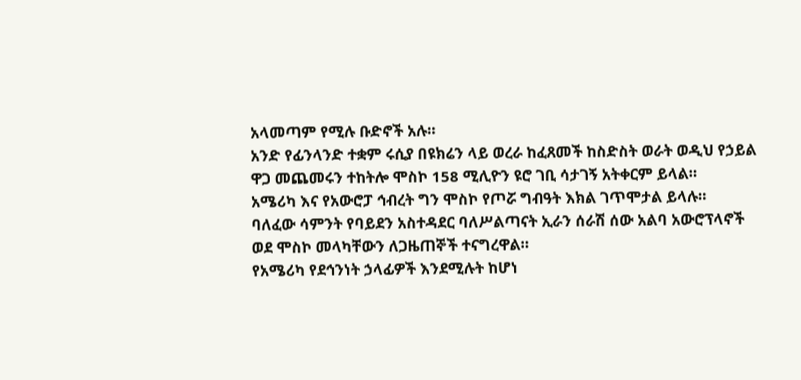አላመጣም የሚሉ ቡድኖች አሉ።
አንድ የፊንላንድ ተቋም ሩሲያ በዩክሬን ላይ ወረራ ከፈጸመች ከስድስት ወራት ወዲህ የኃይል ዋጋ መጨመሩን ተከትሎ ሞስኮ 158 ሚሊዮን ዩሮ ገቢ ሳታገኝ አትቀርም ይላል።
አሜሪካ እና የአውሮፓ ኅብረት ግን ሞስኮ የጦሯ ግብዓት እክል ገጥሞታል ይላሉ።
ባለፈው ሳምንት የባይደን አስተዳደር ባለሥልጣናት ኢራን ሰራሽ ሰው አልባ አውሮፕላኖች ወደ ሞስኮ መላካቸውን ለጋዜጠኞች ተናግረዋል።
የአሜሪካ የደኅንነት ኃላፊዎች እንደሚሉት ከሆነ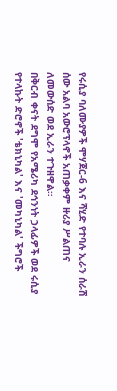የሩሲያ ባለሙያዎች ሞሃጀር-6 እና ሻሂድ የተባሉ ኢራን ሰራሽ ሰው አልባ አውሮፕላኖች አጠቃቀም ዙሪያ ሥልጠና ለመውሰድ ወደ ኢራን ተጉዘዋል።
በቅርብ ቀናት ደግሞ የአሜሪካ ደኅንነት ኃላፊዎች ወደ ሩሲያ የተላኩት ድሮኖች 'ቴክኒካል' እና 'መካኒካል' ችግሮች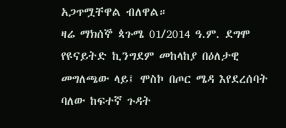አጋጥሟቸዋል ብለዋል።
ዛሬ ማክሰኞ ጳጉሜ 01/2014 ዓ.ም. ደግሞ የዩናይትድ ኪንግደም መከላከያ በዕለታዊ መግለጫው ላይ፤ ሞስኮ በጦር ሜዳ እየደረሰባት ባለው ከፍተኛ ጉዳት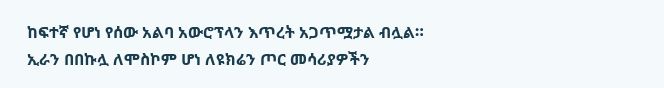ከፍተኛ የሆነ የሰው አልባ አውሮፕላን እጥረት አጋጥሟታል ብሏል።
ኢራን በበኩሏ ለሞስኮም ሆነ ለዩክሬን ጦር መሳሪያዎችን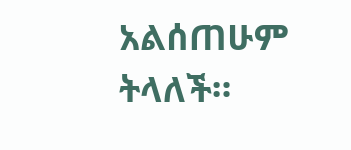አልሰጠሁም ትላለች።